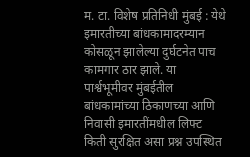म. टा. विशेष प्रतिनिधी मुंबई : येथे इमारतीच्या बांधकामादरम्यान कोसळून झालेल्या दुर्घटनेत पाच कामगार ठार झाले. या पार्श्वभूमीवर मुंबईतील बांधकामांच्या ठिकाणच्या आणि निवासी इमारतींमधील लिफ्ट किती सुरक्षित असा प्रश्न उपस्थित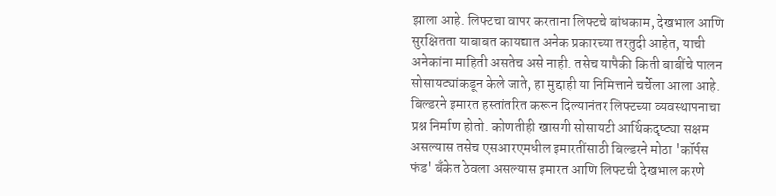झाला आहे. लिफ्टचा वापर करताना लिफ्टचे बांधकाम, देखभाल आणि सुरक्षितता याबाबत कायद्यात अनेक प्रकारच्या तरतुदी आहेत, याची अनेकांना माहिती असतेच असे नाही. तसेच यापैकी किती बाबींचे पालन सोसायट्यांकडून केले जाते, हा मुद्दाही या निमित्ताने चर्चेला आला आहे. बिल्डरने इमारत हस्तांतरित करून दिल्यानंतर लिफ्टच्या व्यवस्थापनाचा प्रश्न निर्माण होतो. कोणतीही खासगी सोसायटी आर्थिकदृष्ट्या सक्षम असल्यास तसेच एसआरएमधील इमारतींसाठी बिल्डरने मोठा 'कॉर्पस फंड' बँकेत ठेवला असल्यास इमारत आणि लिफ्टची देखभाल करणे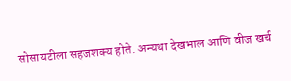सोसायटीला सहजशक्य होते. अन्यथा देखभाल आणि वीज खर्च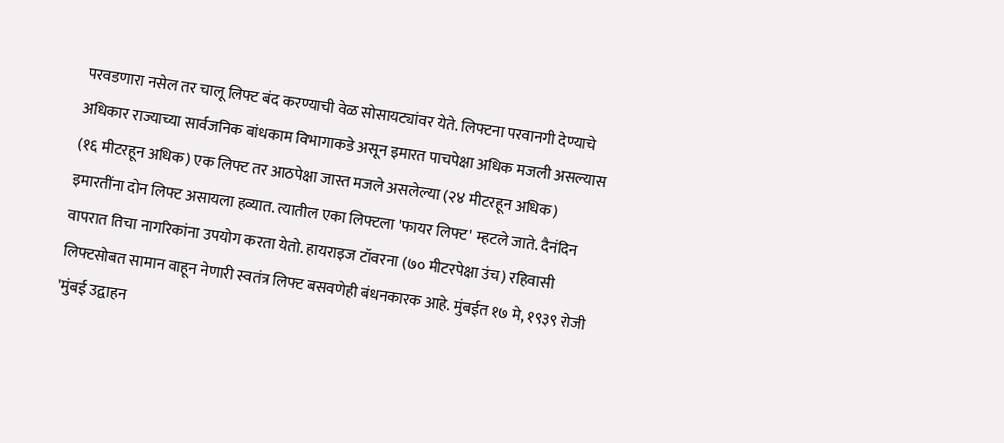परवडणारा नसेल तर चालू लिफ्ट बंद करण्याची वेळ सोसायट्यांवर येते. लिफ्टना परवानगी देण्याचे अधिकार राज्याच्या सार्वजनिक बांधकाम विभागाकडे असून इमारत पाचपेक्षा अधिक मजली असल्यास (१६ मीटरहून अधिक) एक लिफ्ट तर आठपेक्षा जास्त मजले असलेल्या (२४ मीटरहून अधिक) इमारतींना दोन लिफ्ट असायला हव्यात. त्यातील एका लिफ्टला 'फायर लिफ्ट' म्हटले जाते. दैनंदिन वापरात तिचा नागरिकांना उपयोग करता येतो. हायराइज टॉवरना (७० मीटरपेक्षा उंच) रहिवासी लिफ्टसोबत सामान वाहून नेणारी स्वतंत्र लिफ्ट बसवणेही बंधनकारक आहे. मुंबईत १७ मे, १९३९ रोजी 'मुंबई उद्वाहन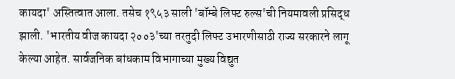कायदा' अस्तित्वात आला. तसेच १९५३ साली 'बॉम्बे लिफ्ट रुल्स'ची नियमावली प्रसिद्ध झाली. 'भारतीय वीज कायदा २००३'च्या तरतुदी लिफ्ट उभारणीसाठी राज्य सरकारने लागू केल्या आहेत. सार्वजनिक बांधकाम विभागाच्या मुख्य विद्युत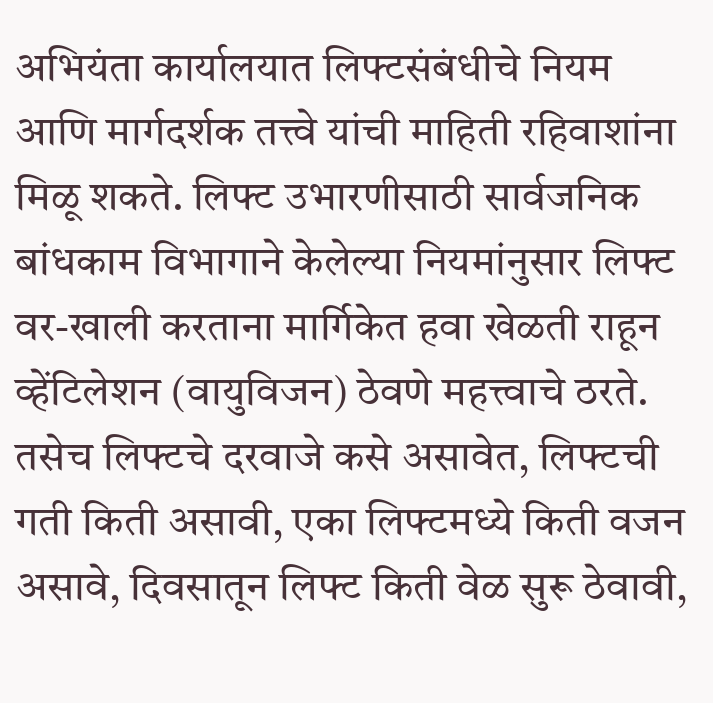अभियंता कार्यालयात लिफ्टसंबंधीचे नियम आणि मार्गदर्शक तत्त्वे यांची माहिती रहिवाशांना मिळू शकते. लिफ्ट उभारणीसाठी सार्वजनिक बांधकाम विभागाने केलेल्या नियमांनुसार लिफ्ट वर-खाली करताना मार्गिकेत हवा खेळती राहून व्हेंटिलेशन (वायुविजन) ठेवणे महत्त्वाचे ठरते. तसेच लिफ्टचे दरवाजे कसे असावेत, लिफ्टची गती किती असावी, एका लिफ्टमध्ये किती वजन असावे, दिवसातून लिफ्ट किती वेळ सुरू ठेवावी,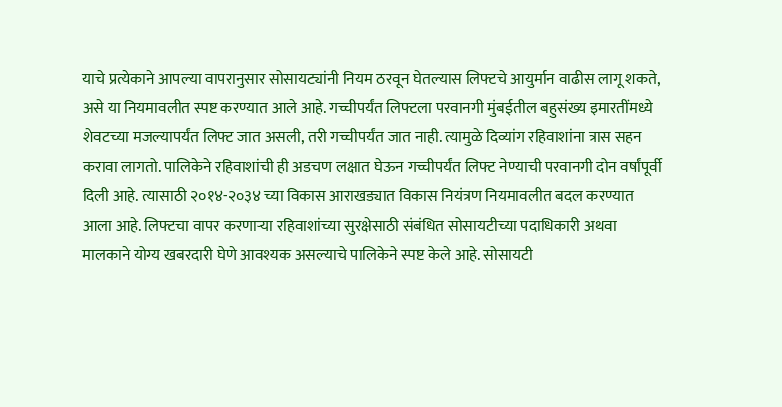याचे प्रत्येकाने आपल्या वापरानुसार सोसायट्यांनी नियम ठरवून घेतल्यास लिफ्टचे आयुर्मान वाढीस लागू शकते, असे या नियमावलीत स्पष्ट करण्यात आले आहे. गच्चीपर्यंत लिफ्टला परवानगी मुंबईतील बहुसंख्य इमारतींमध्ये शेवटच्या मजल्यापर्यंत लिफ्ट जात असली, तरी गच्चीपर्यंत जात नाही. त्यामुळे दिव्यांग रहिवाशांना त्रास सहन करावा लागतो. पालिकेने रहिवाशांची ही अडचण लक्षात घेऊन गच्चीपर्यंत लिफ्ट नेण्याची परवानगी दोन वर्षांपूर्वी दिली आहे. त्यासाठी २०१४-२०३४ च्या विकास आराखड्यात विकास नियंत्रण नियमावलीत बदल करण्यात आला आहे. लिफ्टचा वापर करणाऱ्या रहिवाशांच्या सुरक्षेसाठी संबंधित सोसायटीच्या पदाधिकारी अथवा मालकाने योग्य खबरदारी घेणे आवश्यक असल्याचे पालिकेने स्पष्ट केले आहे. सोसायटी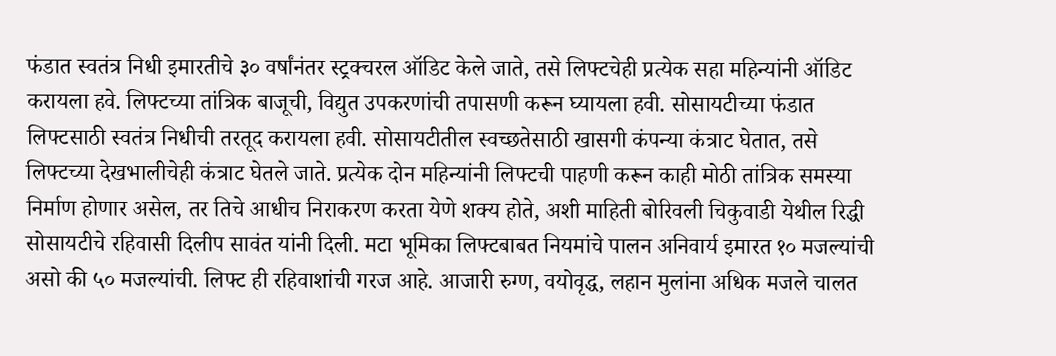फंडात स्वतंत्र निधी इमारतीचे ३० वर्षांनंतर स्ट्रक्चरल ऑडिट केले जाते, तसे लिफ्टचेही प्रत्येक सहा महिन्यांनी ऑडिट करायला हवे. लिफ्टच्या तांत्रिक बाजूची, विद्युत उपकरणांची तपासणी करून घ्यायला हवी. सोसायटीच्या फंडात लिफ्टसाठी स्वतंत्र निधीची तरतूद करायला हवी. सोसायटीतील स्वच्छतेसाठी खासगी कंपन्या कंत्राट घेतात, तसे लिफ्टच्या देखभालीचेही कंत्राट घेतले जाते. प्रत्येक दोन महिन्यांनी लिफ्टची पाहणी करून काही मोठी तांत्रिक समस्या निर्माण होणार असेल, तर तिचे आधीच निराकरण करता येणे शक्य होते, अशी माहिती बोरिवली चिकुवाडी येथील रिद्धी सोसायटीचे रहिवासी दिलीप सावंत यांनी दिली. मटा भूमिका लिफ्टबाबत नियमांचे पालन अनिवार्य इमारत १० मजल्यांची असो की ५० मजल्यांची. लिफ्ट ही रहिवाशांची गरज आहे. आजारी रुग्ण, वयोवृद्ध, लहान मुलांना अधिक मजले चालत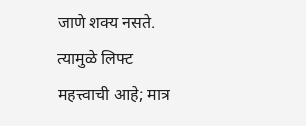जाणे शक्य नसते. त्यामुळे लिफ्ट महत्त्वाची आहे; मात्र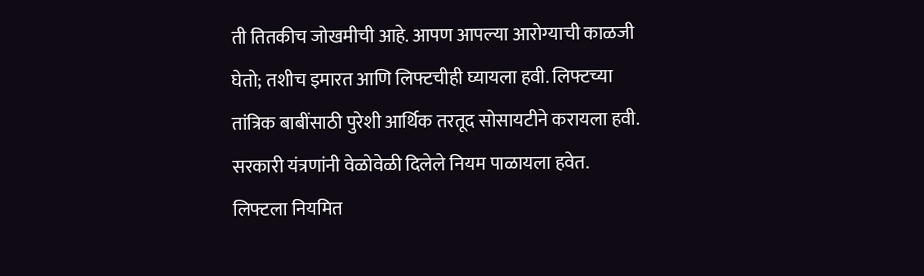ती तितकीच जोखमीची आहे. आपण आपल्या आरोग्याची काळजी घेतो; तशीच इमारत आणि लिफ्टचीही घ्यायला हवी. लिफ्टच्या तांत्रिक बाबींसाठी पुरेशी आर्थिक तरतूद सोसायटीने करायला हवी. सरकारी यंत्रणांनी वेळोवेळी दिलेले नियम पाळायला हवेत. लिफ्टला नियमित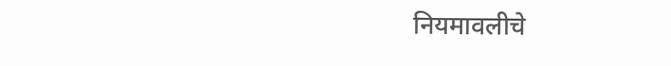नियमावलीचे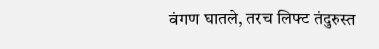वंगण घातले, तरच लिफ्ट तंदुरुस्त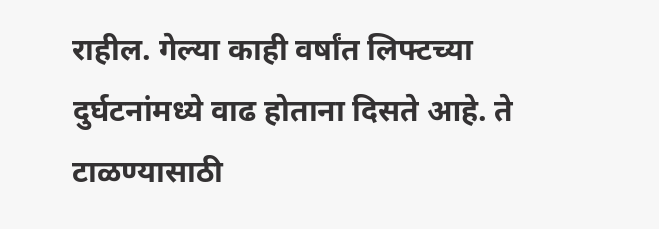राहील. गेल्या काही वर्षांत लिफ्टच्या दुर्घटनांमध्ये वाढ होताना दिसते आहे. ते टाळण्यासाठी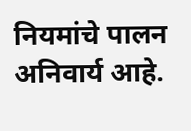नियमांचे पालन अनिवार्य आहे.